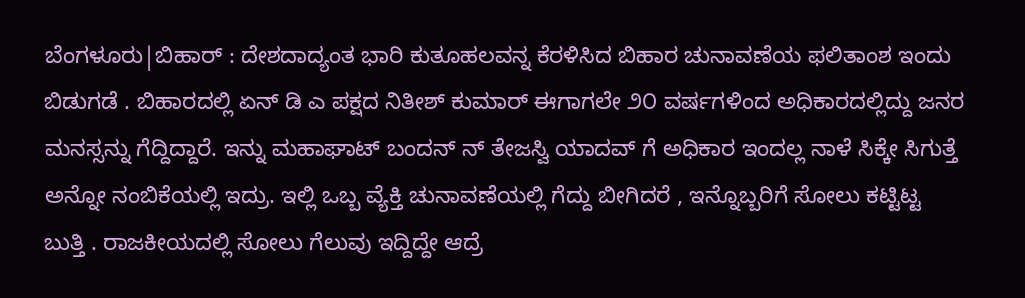ಬೆಂಗಳೂರು|ಬಿಹಾರ್ : ದೇಶದಾದ್ಯಂತ ಭಾರಿ ಕುತೂಹಲವನ್ನ ಕೆರಳಿಸಿದ ಬಿಹಾರ ಚುನಾವಣೆಯ ಫಲಿತಾಂಶ ಇಂದು ಬಿಡುಗಡೆ . ಬಿಹಾರದಲ್ಲಿ ಏನ್ ಡಿ ಎ ಪಕ್ಷದ ನಿತೀಶ್ ಕುಮಾರ್ ಈಗಾಗಲೇ ೨೦ ವರ್ಷಗಳಿಂದ ಅಧಿಕಾರದಲ್ಲಿದ್ದು ಜನರ ಮನಸ್ಸನ್ನು ಗೆದ್ದಿದ್ದಾರೆ. ಇನ್ನು ಮಹಾಘಾಟ್ ಬಂದನ್ ನ್ ತೇಜಸ್ವಿ ಯಾದವ್ ಗೆ ಅಧಿಕಾರ ಇಂದಲ್ಲ ನಾಳೆ ಸಿಕ್ಕೇ ಸಿಗುತ್ತೆ ಅನ್ನೋ ನಂಬಿಕೆಯಲ್ಲಿ ಇದ್ರು. ಇಲ್ಲಿ ಒಬ್ಬ ವ್ಯೆಕ್ತಿ ಚುನಾವಣೆಯಲ್ಲಿ ಗೆದ್ದು ಬೀಗಿದರೆ , ಇನ್ನೊಬ್ಬರಿಗೆ ಸೋಲು ಕಟ್ಟಿಟ್ಟ ಬುತ್ತಿ . ರಾಜಕೀಯದಲ್ಲಿ ಸೋಲು ಗೆಲುವು ಇದ್ದಿದ್ದೇ ಆದ್ರೆ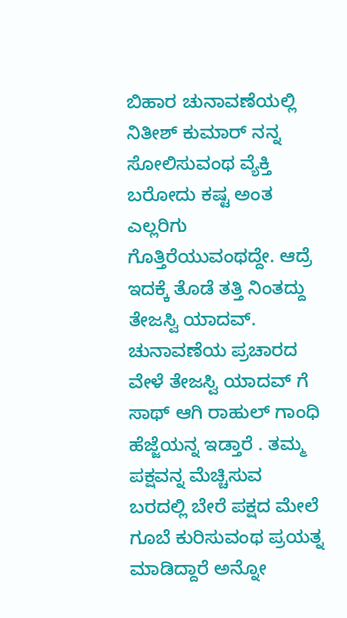ಬಿಹಾರ ಚುನಾವಣೆಯಲ್ಲಿ ನಿತೀಶ್ ಕುಮಾರ್ ನನ್ನ ಸೋಲಿಸುವಂಥ ವ್ಯೆಕ್ತಿ ಬರೋದು ಕಷ್ಟ ಅಂತ ಎಲ್ಲರಿಗು ಗೊತ್ತಿರೆಯುವಂಥದ್ದೇ. ಆದ್ರೆ ಇದಕ್ಕೆ ತೊಡೆ ತತ್ತಿ ನಿಂತದ್ದು ತೇಜಸ್ವಿ ಯಾದವ್.
ಚುನಾವಣೆಯ ಪ್ರಚಾರದ ವೇಳೆ ತೇಜಸ್ವಿ ಯಾದವ್ ಗೆ ಸಾಥ್ ಆಗಿ ರಾಹುಲ್ ಗಾಂಧಿ ಹೆಜ್ಜೆಯನ್ನ ಇಡ್ತಾರೆ . ತಮ್ಮ ಪಕ್ಷವನ್ನ ಮೆಚ್ಚಿಸುವ ಬರದಲ್ಲಿ ಬೇರೆ ಪಕ್ಷದ ಮೇಲೆ ಗೂಬೆ ಕುರಿಸುವಂಥ ಪ್ರಯತ್ನ ಮಾಡಿದ್ದಾರೆ ಅನ್ನೋ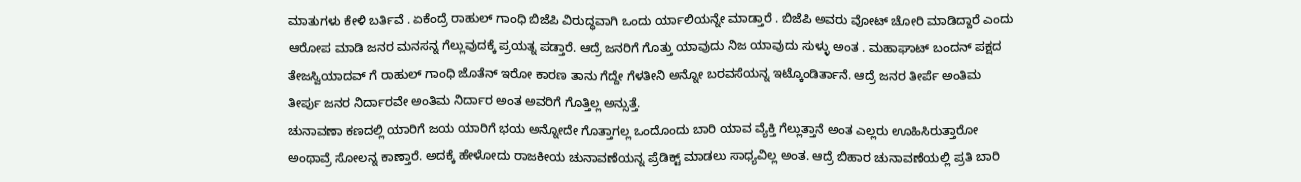ಮಾತುಗಳು ಕೇಳಿ ಬರ್ತಿವೆ . ಏಕೆಂದ್ರೆ ರಾಹುಲ್ ಗಾಂಧಿ ಬಿಜೆಪಿ ವಿರುದ್ಧವಾಗಿ ಒಂದು ರ್ಯಾಲಿಯನ್ನೇ ಮಾಡ್ತಾರೆ . ಬಿಜೆಪಿ ಅವರು ವೋಟ್ ಚೋರಿ ಮಾಡಿದ್ದಾರೆ ಎಂದು ಆರೋಪ ಮಾಡಿ ಜನರ ಮನಸನ್ನ ಗೆಲ್ಲುವುದಕ್ಕೆ ಪ್ರಯತ್ನ ಪಡ್ತಾರೆ. ಆದ್ರೆ ಜನರಿಗೆ ಗೊತ್ತು ಯಾವುದು ನಿಜ ಯಾವುದು ಸುಳ್ಳು ಅಂತ . ಮಹಾಘಾಟ್ ಬಂದನ್ ಪಕ್ಷದ ತೇಜಸ್ವಿಯಾದವ್ ಗೆ ರಾಹುಲ್ ಗಾಂಧಿ ಜೊತೆನ್ ಇರೋ ಕಾರಣ ತಾನು ಗೆದ್ದೇ ಗೆಳತೀನಿ ಅನ್ನೋ ಬರವಸೆಯನ್ನ ಇಟ್ಕೊಂಡಿರ್ತಾನೆ. ಆದ್ರೆ ಜನರ ತೀರ್ಪೆ ಅಂತಿಮ ತೀರ್ಪು ಜನರ ನಿರ್ದಾರವೇ ಅಂತಿಮ ನಿರ್ದಾರ ಅಂತ ಅವರಿಗೆ ಗೊತ್ತಿಲ್ಲ ಅನ್ಸುತ್ತೆ.
ಚುನಾವಣಾ ಕಣದಲ್ಲಿ ಯಾರಿಗೆ ಜಯ ಯಾರಿಗೆ ಭಯ ಅನ್ನೋದೇ ಗೊತ್ತಾಗಲ್ಲ ಒಂದೊಂದು ಬಾರಿ ಯಾವ ವ್ಯೆಕ್ತಿ ಗೆಲ್ಲುತ್ತಾನೆ ಅಂತ ಎಲ್ಲರು ಊಹಿಸಿರುತ್ತಾರೋ ಅಂಥಾವ್ರೆ ಸೋಲನ್ನ ಕಾಣ್ತಾರೆ. ಅದಕ್ಕೆ ಹೇಳೋದು ರಾಜಕೀಯ ಚುನಾವಣೆಯನ್ನ ಪ್ರೆಡಿಕ್ಟ್ ಮಾಡಲು ಸಾಧ್ಯವಿಲ್ಲ ಅಂತ. ಆದ್ರೆ ಬಿಹಾರ ಚುನಾವಣೆಯಲ್ಲಿ ಪ್ರತಿ ಬಾರಿ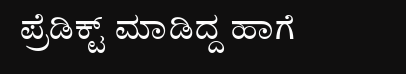ಪ್ರೆಡಿಕ್ಟ್ ಮಾಡಿದ್ದ ಹಾಗೆ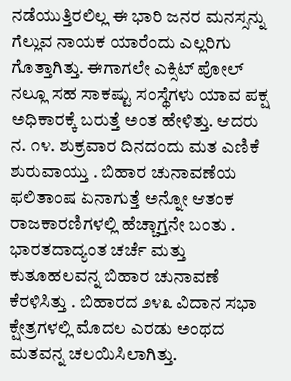ನಡೆಯುತ್ತಿರಲಿಲ್ಲ ಈ ಭಾರಿ ಜನರ ಮನಸ್ಸನ್ನು ಗೆಲ್ಲುವ ನಾಯಕ ಯಾರೆಂದು ಎಲ್ಲರಿಗು ಗೊತ್ತಾಗಿತ್ತು. ಈಗಾಗಲೇ ಎಕ್ಸಿಟ್ ಪೋಲ್ ನಲ್ಲೂ ಸಹ ಸಾಕಷ್ಟು ಸಂಸ್ಥೆಗಳು ಯಾವ ಪಕ್ಷ ಅಧಿಕಾರಕ್ಕೆ ಬರುತ್ತೆ ಅಂತ ಹೇಳಿತ್ತು. ಆದರು ನ. ೧೪. ಶುಕ್ರವಾರ ದಿನದಂದು ಮತ ಎಣಿಕೆ ಶುರುವಾಯ್ತು . ಬಿಹಾರ ಚುನಾವಣೆಯ ಫಲಿತಾಂಷ ಏನಾಗುತ್ತೆ ಅನ್ನೋ ಆತಂಕ ರಾಜಕಾರಣಿಗಳಲ್ಲಿ ಹೆಚ್ಚಾಗ್ತನೇ ಬಂತು .
ಭಾರತದಾದ್ಯಂತ ಚರ್ಚೆ ಮತ್ತು ಕುತೂಹಲವನ್ನ ಬಿಹಾರ ಚುನಾವಣೆ ಕೆರಳಿಸಿತ್ತು . ಬಿಹಾರದ ೨೪೩ ವಿದಾನ ಸಭಾ ಕ್ಷೇತ್ರಗಳಲ್ಲಿ ಮೊದಲ ಎರಡು ಅಂಥದ ಮತವನ್ನ ಚಲಯಿಸಿಲಾಗಿತ್ತು.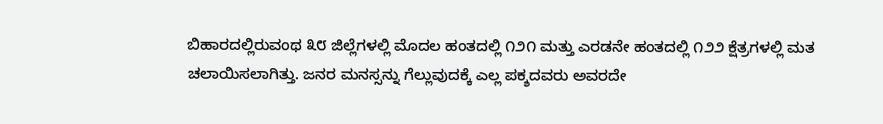ಬಿಹಾರದಲ್ಲಿರುವಂಥ ೩೮ ಜಿಲ್ಲೆಗಳಲ್ಲಿ ಮೊದಲ ಹಂತದಲ್ಲಿ ೧೨೧ ಮತ್ತು ಎರಡನೇ ಹಂತದಲ್ಲಿ ೧೨೨ ಕ್ಷೆತ್ರಗಳಲ್ಲಿ ಮತ ಚಲಾಯಿಸಲಾಗಿತ್ತು. ಜನರ ಮನಸ್ಸನ್ನು ಗೆಲ್ಲುವುದಕ್ಕೆ ಎಲ್ಲ ಪಕ್ಶದವರು ಅವರದೇ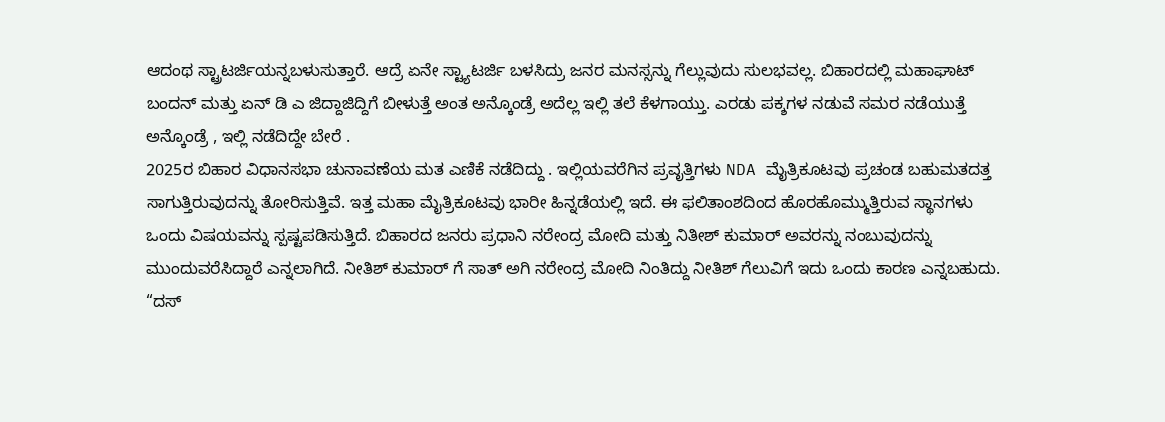ಆದಂಥ ಸ್ಟ್ರಾಟರ್ಜಿಯನ್ನಬಳುಸುತ್ತಾರೆ. ಆದ್ರೆ ಏನೇ ಸ್ಟ್ಯಾಟರ್ಜಿ ಬಳಸಿದ್ರು ಜನರ ಮನಸ್ಸನ್ನು ಗೆಲ್ಲುವುದು ಸುಲಭವಲ್ಲ. ಬಿಹಾರದಲ್ಲಿ ಮಹಾಘಾಟ್ ಬಂದನ್ ಮತ್ತು ಏನ್ ಡಿ ಎ ಜಿದ್ದಾಜಿದ್ದಿಗೆ ಬೀಳುತ್ತೆ ಅಂತ ಅನ್ಕೊಂಡ್ರೆ ಅದೆಲ್ಲ ಇಲ್ಲಿ ತಲೆ ಕೆಳಗಾಯ್ತು. ಎರಡು ಪಕ್ಶಗಳ ನಡುವೆ ಸಮರ ನಡೆಯುತ್ತೆ ಅನ್ಕೊಂಡ್ರೆ , ಇಲ್ಲಿ ನಡೆದಿದ್ದೇ ಬೇರೆ .
2025ರ ಬಿಹಾರ ವಿಧಾನಸಭಾ ಚುನಾವಣೆಯ ಮತ ಎಣಿಕೆ ನಡೆದಿದ್ದು . ಇಲ್ಲಿಯವರೆಗಿನ ಪ್ರವೃತ್ತಿಗಳು NDA ಮೈತ್ರಿಕೂಟವು ಪ್ರಚಂಡ ಬಹುಮತದತ್ತ ಸಾಗುತ್ತಿರುವುದನ್ನು ತೋರಿಸುತ್ತಿವೆ. ಇತ್ತ ಮಹಾ ಮೈತ್ರಿಕೂಟವು ಭಾರೀ ಹಿನ್ನಡೆಯಲ್ಲಿ ಇದೆ. ಈ ಫಲಿತಾಂಶದಿಂದ ಹೊರಹೊಮ್ಮುತ್ತಿರುವ ಸ್ಥಾನಗಳು ಒಂದು ವಿಷಯವನ್ನು ಸ್ಪಷ್ಟಪಡಿಸುತ್ತಿದೆ. ಬಿಹಾರದ ಜನರು ಪ್ರಧಾನಿ ನರೇಂದ್ರ ಮೋದಿ ಮತ್ತು ನಿತೀಶ್ ಕುಮಾರ್ ಅವರನ್ನು ನಂಬುವುದನ್ನು ಮುಂದುವರೆಸಿದ್ದಾರೆ ಎನ್ನಲಾಗಿದೆ. ನೀತಿಶ್ ಕುಮಾರ್ ಗೆ ಸಾತ್ ಅಗಿ ನರೇಂದ್ರ ಮೋದಿ ನಿಂತಿದ್ದು ನೀತಿಶ್ ಗೆಲುವಿಗೆ ಇದು ಒಂದು ಕಾರಣ ಎನ್ನಬಹುದು.
“ದಸ್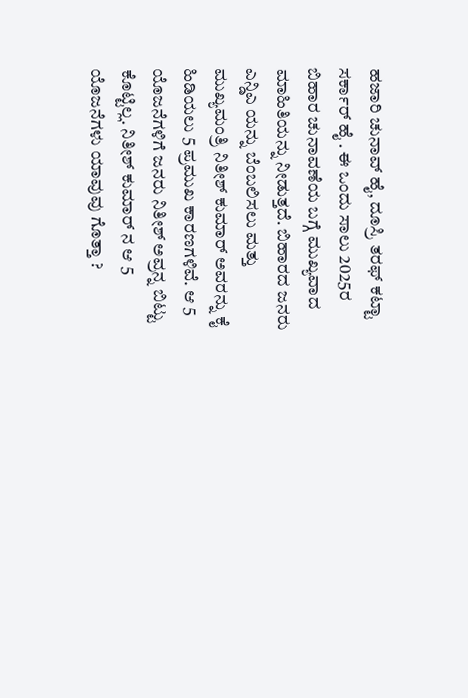ಹಜಾರಿ ಚುನಾವ್ ಹೈ, ದೂಸ್ರಿ ತರಫ್ ಕಟ್ಟಾ ಸರ್ಕಾರ್ ಹೈ . ಈ ಒಂದು ಸಾಲು 2025ರ ಬಿಹಾರ ಚುನಾವಣೆಯ ಬಗ್ಗೆ ಮುಖ್ಯವಾದ ಮಾಹಿತಿಯನ್ನು ನೀಡುತ್ತದೆ. ಬಿಹಾರದ ಜನರು ಎನ್ಡಿಎ ಯನ್ನು ಬೆಂಬಲಿಸಲು ಮತ್ತು ಮುಖ್ಯಮಂತ್ರಿ ನಿತೀಶ್ ಕುಮಾರ್ ಅವರನ್ನು ಕೈ ಹಿಡಿಯಲು 5 ಪ್ರಮುಖ ಕಾರಣಗಳಿವೆ. ಆ 5 ಯೊಜನೆಗಳಿಗೆ ಜನರು ನಿತೀಶ್ ಅವ್ರನ್ನ ಬಿಟ್ಟು ಕೊಟ್ಟಿಲ್ಲ. ನಿತೀಶ್ ಕುಮಾರ್ ನ ಆ 5 ಯೊಜನೆಗಳು ಯಾವುವು ಗೊತ್ತಾ ?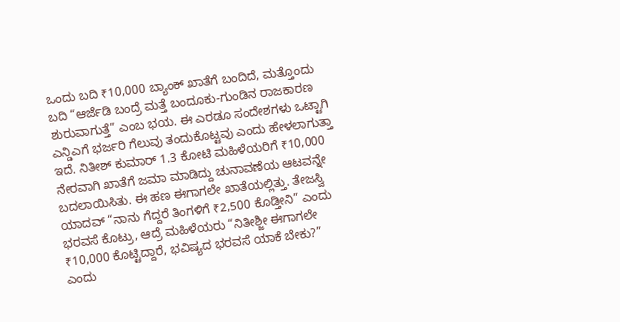ಒಂದು ಬದಿ ₹10,000 ಬ್ಯಾಂಕ್ ಖಾತೆಗೆ ಬಂದಿದೆ, ಮತ್ತೊಂದು ಬದಿ “ಆರ್ಜೆಡಿ ಬಂದ್ರೆ ಮತ್ತೆ ಬಂದೂಕು-ಗುಂಡಿನ ರಾಜಕಾರಣ ಶುರುವಾಗುತ್ತೆ” ಎಂಬ ಭಯ. ಈ ಎರಡೂ ಸಂದೇಶಗಳು ಒಟ್ಟಾಗಿ ಎನ್ಡಿಎಗೆ ಭರ್ಜರಿ ಗೆಲುವು ತಂದುಕೊಟ್ಟವು ಎಂದು ಹೇಳಲಾಗುತ್ತಾ ಇದೆ. ನಿತೀಶ್ ಕುಮಾರ್ 1.3 ಕೋಟಿ ಮಹಿಳೆಯರಿಗೆ ₹10,000 ನೇರವಾಗಿ ಖಾತೆಗೆ ಜಮಾ ಮಾಡಿದ್ದು ಚುನಾವಣೆಯ ಆಟವನ್ನೇ ಬದಲಾಯಿಸಿತು. ಈ ಹಣ ಈಗಾಗಲೇ ಖಾತೆಯಲ್ಲಿತ್ತು. ತೇಜಸ್ವಿ ಯಾದವ್ “ನಾನು ಗೆದ್ದರೆ ತಿಂಗಳಿಗೆ ₹2,500 ಕೊಡ್ತೀನಿ” ಎಂದು ಭರವಸೆ ಕೊಟ್ರು, ಆದ್ರೆ ಮಹಿಳೆಯರು “ನಿತೀಶ್ಜೀ ಈಗಾಗಲೇ ₹10,000 ಕೊಟ್ಟಿದ್ದಾರೆ, ಭವಿಷ್ಯದ ಭರವಸೆ ಯಾಕೆ ಬೇಕು?” ಎಂದು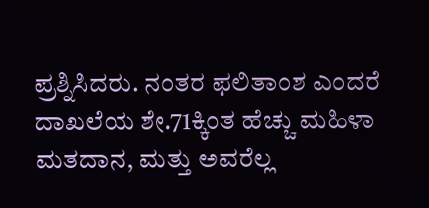ಪ್ರಶ್ನಿಸಿದರು. ನಂತರ ಫಲಿತಾಂಶ ಎಂದರೆ ದಾಖಲೆಯ ಶೇ.71ಕ್ಕಿಂತ ಹೆಚ್ಚು ಮಹಿಳಾ ಮತದಾನ, ಮತ್ತು ಅವರೆಲ್ಲ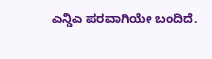ಎನ್ಡಿಎ ಪರವಾಗಿಯೇ ಬಂದಿದೆ.